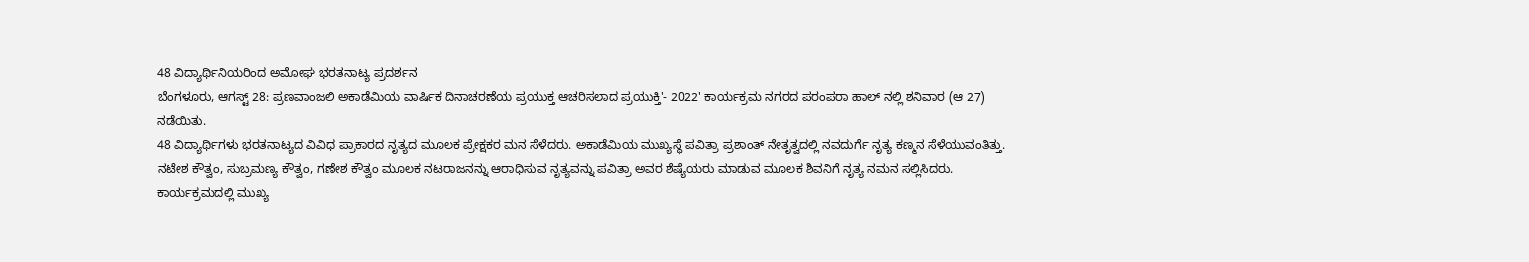48 ವಿದ್ಯಾರ್ಥಿನಿಯರಿಂದ ಅಮೋಘ ಭರತನಾಟ್ಯ ಪ್ರದರ್ಶನ
ಬೆಂಗಳೂರು, ಆಗಸ್ಟ್ 28: ಪ್ರಣವಾಂಜಲಿ ಅಕಾಡೆಮಿಯ ವಾರ್ಷಿಕ ದಿನಾಚರಣೆಯ ಪ್ರಯುಕ್ತ ಆಚರಿಸಲಾದ ಪ್ರಯುಕ್ತಿ'- 2022' ಕಾರ್ಯಕ್ರಮ ನಗರದ ಪರಂಪರಾ ಹಾಲ್ ನಲ್ಲಿ ಶನಿವಾರ (ಆ 27) ನಡೆಯಿತು.
48 ವಿದ್ಯಾರ್ಥಿಗಳು ಭರತನಾಟ್ಯದ ವಿವಿಧ ಪ್ರಾಕಾರದ ನೃತ್ಯದ ಮೂಲಕ ಪ್ರೇಕ್ಷಕರ ಮನ ಸೆಳೆದರು. ಅಕಾಡೆಮಿಯ ಮುಖ್ಯಸ್ಥೆ ಪವಿತ್ರಾ ಪ್ರಶಾಂತ್ ನೇತೃತ್ವದಲ್ಲಿ ನವದುರ್ಗೆ ನೃತ್ಯ ಕಣ್ಮನ ಸೆಳೆಯುವಂತಿತ್ತು.
ನಟೇಶ ಕೌತ್ವಂ, ಸುಬ್ರಮಣ್ಯ ಕೌತ್ವಂ, ಗಣೇಶ ಕೌತ್ವಂ ಮೂಲಕ ನಟರಾಜನನ್ನು ಆರಾಧಿಸುವ ನೃತ್ಯವನ್ನು ಪವಿತ್ರಾ ಅವರ ಶೆಷ್ಯೆಯರು ಮಾಡುವ ಮೂಲಕ ಶಿವನಿಗೆ ನೃತ್ಯ ನಮನ ಸಲ್ಲಿಸಿದರು.
ಕಾರ್ಯಕ್ರಮದಲ್ಲಿ ಮುಖ್ಯ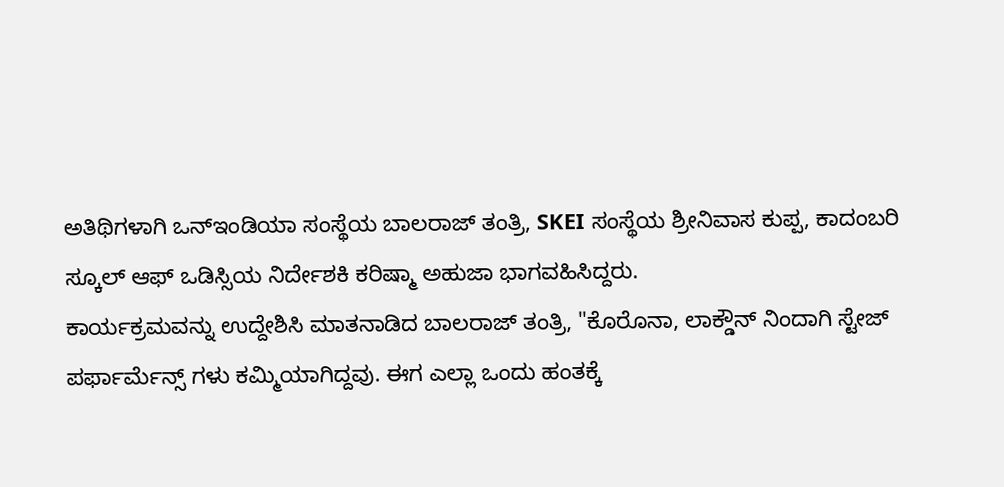ಅತಿಥಿಗಳಾಗಿ ಒನ್ಇಂಡಿಯಾ ಸಂಸ್ಥೆಯ ಬಾಲರಾಜ್ ತಂತ್ರಿ, SKEI ಸಂಸ್ಥೆಯ ಶ್ರೀನಿವಾಸ ಕುಪ್ಪ, ಕಾದಂಬರಿ ಸ್ಕೂಲ್ ಆಫ್ ಒಡಿಸ್ಸಿಯ ನಿರ್ದೇಶಕಿ ಕರಿಷ್ಮಾ ಅಹುಜಾ ಭಾಗವಹಿಸಿದ್ದರು.
ಕಾರ್ಯಕ್ರಮವನ್ನು ಉದ್ದೇಶಿಸಿ ಮಾತನಾಡಿದ ಬಾಲರಾಜ್ ತಂತ್ರಿ, "ಕೊರೊನಾ, ಲಾಕ್ಡೌನ್ ನಿಂದಾಗಿ ಸ್ಟೇಜ್ ಪರ್ಫಾರ್ಮೆನ್ಸ್ ಗಳು ಕಮ್ಮಿಯಾಗಿದ್ದವು. ಈಗ ಎಲ್ಲಾ ಒಂದು ಹಂತಕ್ಕೆ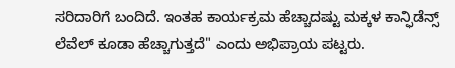ಸರಿದಾರಿಗೆ ಬಂದಿದೆ. ಇಂತಹ ಕಾರ್ಯಕ್ರಮ ಹೆಚ್ಚಾದಷ್ಟು ಮಕ್ಕಳ ಕಾನ್ಫಿಡೆನ್ಸ್ ಲೆವೆಲ್ ಕೂಡಾ ಹೆಚ್ಚಾಗುತ್ತದೆ" ಎಂದು ಅಭಿಪ್ರಾಯ ಪಟ್ಟರು.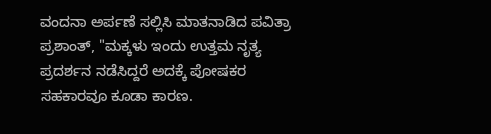ವಂದನಾ ಅರ್ಪಣೆ ಸಲ್ಲಿಸಿ ಮಾತನಾಡಿದ ಪವಿತ್ರಾ ಪ್ರಶಾಂತ್, "ಮಕ್ಕಳು ಇಂದು ಉತ್ತಮ ನೃತ್ಯ ಪ್ರದರ್ಶನ ನಡೆಸಿದ್ದರೆ ಅದಕ್ಕೆ ಪೋಷಕರ ಸಹಕಾರವೂ ಕೂಡಾ ಕಾರಣ.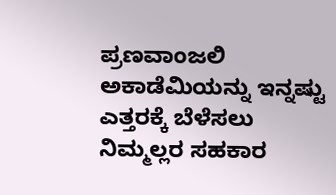ಪ್ರಣವಾಂಜಲಿ ಅಕಾಡೆಮಿಯನ್ನು ಇನ್ನಷ್ಟು ಎತ್ತರಕ್ಕೆ ಬೆಳೆಸಲು ನಿಮ್ಮಲ್ಲರ ಸಹಕಾರ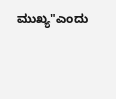ಮುಖ್ಯ"ಎಂದು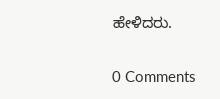ಹೇಳಿದರು.


0 Comments